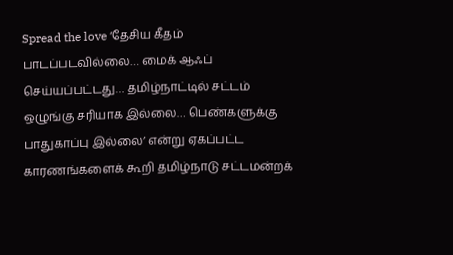Spread the love ‘தேசிய கீதம் பாடப்படவில்லை… மைக் ஆஃப் செய்யப்பட்டது… தமிழ்நாட்டில் சட்டம் ஒழுங்கு சரியாக இல்லை… பெண்களுக்கு பாதுகாப்பு இல்லை’ என்று ஏகப்பட்ட காரணங்களைக் கூறி தமிழ்நாடு சட்டமன்றக்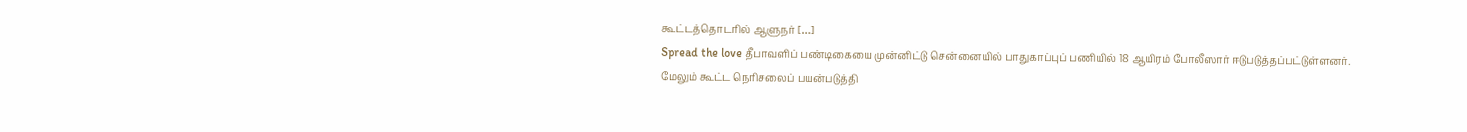கூட்டத்தொடரில் ஆளுநர் […]
Spread the love தீபாவளிப் பண்டிகையை முன்னிட்டு சென்னையில் பாதுகாப்புப் பணியில் 18 ஆயிரம் போலீஸார் ஈடுபடுத்தப்பட்டுள்ளனர். மேலும் கூட்ட நெரிசலைப் பயன்படுத்தி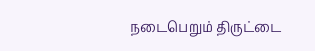நடைபெறும் திருட்டை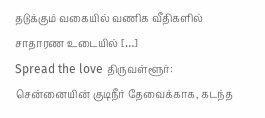தடுக்கும் வகையில் வணிக வீதிகளில் சாதாரண உடையில் […]
Spread the love திருவள்ளூர்: சென்னையின் குடிநீர் தேவைக்காக, கடந்த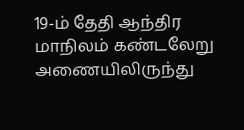19-ம் தேதி ஆந்திர மாநிலம் கண்டலேறு அணையிலிருந்து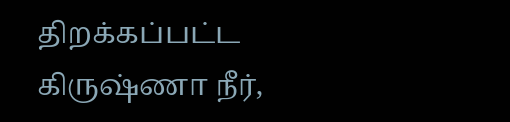திறக்கப்பட்ட கிருஷ்ணா நீர்,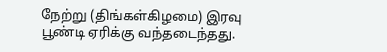நேற்று (திங்கள்கிழமை) இரவு பூண்டி ஏரிக்கு வந்தடைந்தது.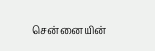சென்னையின்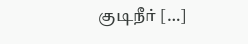குடிநீர் […]